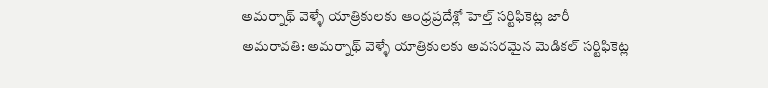అమర్నాథ్ వెళ్ళే యాత్రికులకు ఆంధ్రప్రదేశ్లో హెల్త్ సర్టిఫికెట్ల జారీ
అమరావతి: అమర్నాథ్ వెళ్ళే యాత్రికులకు అవసరమైన మెడికల్ సర్టిఫికెట్ల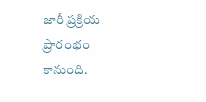జారీ ప్రక్రియ ప్రారంభం కానుంది.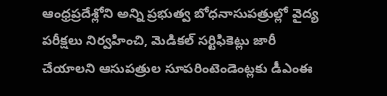ఆంధ్రప్రదేశ్లోని అన్ని ప్రభుత్వ బోధనాసుపత్రుల్లో వైద్య పరీక్షలు నిర్వహించి, మెడికల్ సర్టిఫికెట్లు జారీ చేయాలని ఆసుపత్రుల సూపరింటెండెంట్లకు డీఎంఈ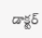డాక్టర్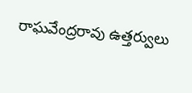రాఘవేంద్రరావు ఉత్తర్వులు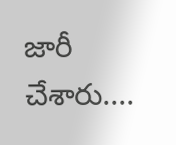జారీ చేశారు....